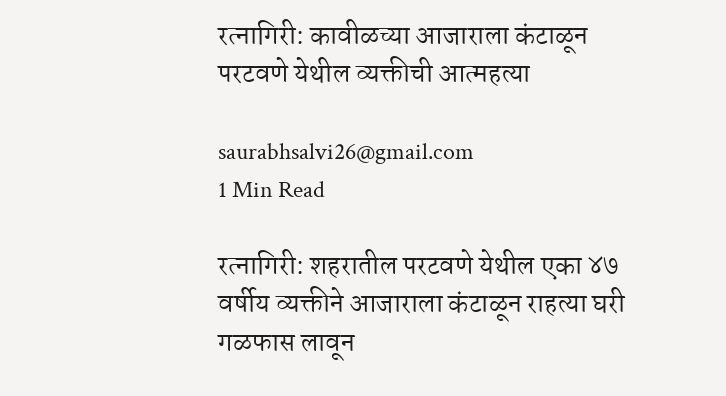रत्नागिरी: कावीळच्या आजाराला कंटाळून परटवणे येथील व्यक्तीची आत्महत्या

saurabhsalvi26@gmail.com
1 Min Read

रत्नागिरी: शहरातील परटवणे येथील एका ४७ वर्षीय व्यक्तीने आजाराला कंटाळून राहत्या घरी गळफास लावून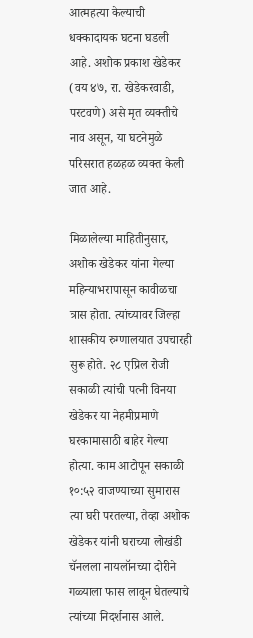आत्महत्या केल्याची धक्कादायक घटना घडली आहे. अशोक प्रकाश खेडेकर (वय ४७, रा. खेडेकरवाडी, परटवणे) असे मृत व्यक्तीचे नाव असून, या घटनेमुळे परिसरात हळहळ व्यक्त केली जात आहे.

मिळालेल्या माहितीनुसार, अशोक खेडेकर यांना गेल्या महिन्याभरापासून कावीळचा त्रास होता. त्यांच्यावर जिल्हा शासकीय रुग्णालयात उपचारही सुरू होते. २८ एप्रिल रोजी सकाळी त्यांची पत्नी विनया खेडेकर या नेहमीप्रमाणे घरकामासाठी बाहेर गेल्या होत्या. काम आटोपून सकाळी १०:५२ वाजण्याच्या सुमारास त्या घरी परतल्या, तेव्हा अशोक खेडेकर यांनी घराच्या लोखंडी चॅनलला नायलॉनच्या दोरीने गळ्याला फास लावून घेतल्याचे त्यांच्या निदर्शनास आले.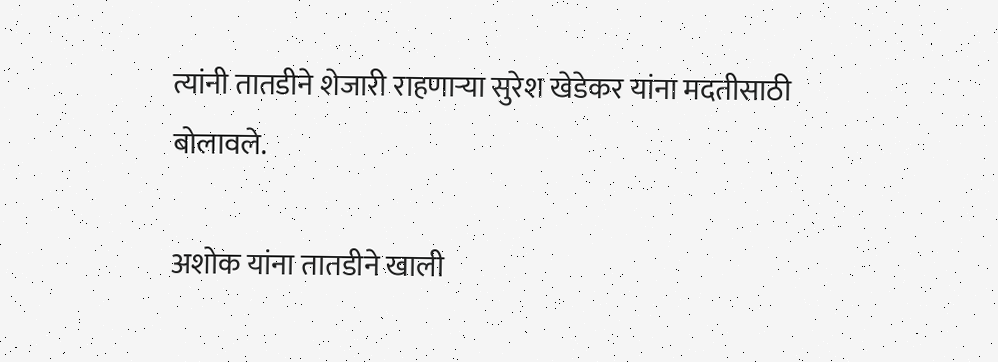त्यांनी तातडीने शेजारी राहणाऱ्या सुरेश खेडेकर यांना मदतीसाठी बोलावले.

अशोक यांना तातडीने खाली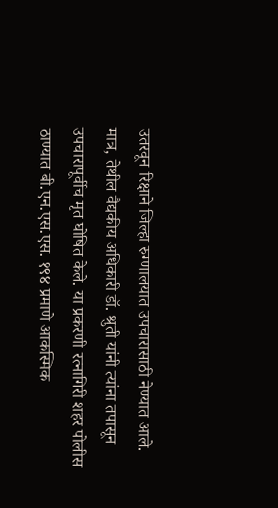उतरवून रिक्षाने जिल्हा रुग्णालयात उपचारासाठी नेण्यात आले. मात्र, तेथील वैद्यकीय अधिकारी डॉ. श्रुती यांनी त्यांना तपासून उपचारापूर्वीच मृत घोषित केले. या प्रकरणी रत्नागिरी शहर पोलीस ठाण्यात बी.एन.एस.एस. १९४ प्रमाणे आकस्मिक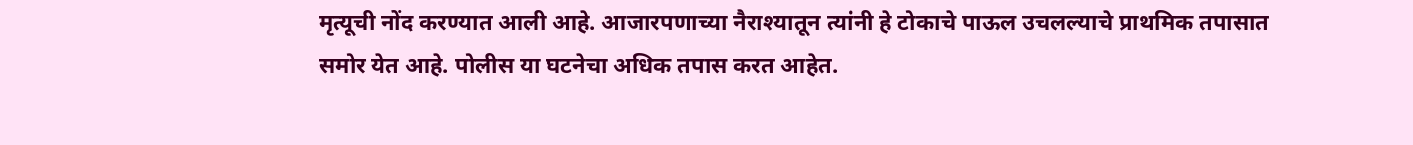मृत्यूची नोंद करण्यात आली आहे. आजारपणाच्या नैराश्यातून त्यांनी हे टोकाचे पाऊल उचलल्याचे प्राथमिक तपासात समोर येत आहे. पोलीस या घटनेचा अधिक तपास करत आहेत.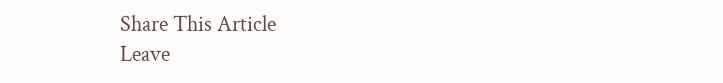Share This Article
Leave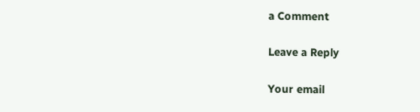a Comment

Leave a Reply

Your email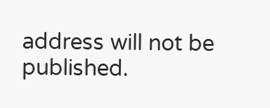address will not be published.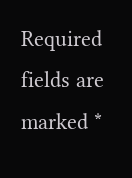Required fields are marked *